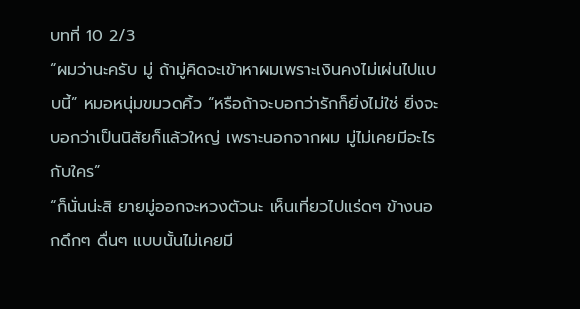บทที่ 10 2/3
“ผมว่านะครับ มู่ ถ้ามู่คิดจะเข้าหาผมเพราะเงินคงไม่เผ่นไปแบบนี้” หมอหนุ่มขมวดคิ้ว “หรือถ้าจะบอกว่ารักก็ยิ่งไม่ใช่ ยิ่งจะบอกว่าเป็นนิสัยก็แล้วใหญ่ เพราะนอกจากผม มู่ไม่เคยมีอะไรกับใคร”
“ก็นั่นน่ะสิ ยายมู่ออกจะหวงตัวนะ เห็นเที่ยวไปแร่ดๆ ข้างนอกดึกๆ ดื่นๆ แบบนั้นไม่เคยมี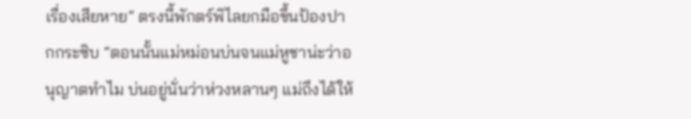เรื่องเสียหาย” ตรงนี้พักตร์พิไลยกมือขึ้นป้องปากกระซิบ “ตอนนั้นแม่หม่อนบ่นจนแม่หูชาน่ะว่าอนุญาตทำไม บ่นอยู่นั่นว่าห่วงหลานๆ แม่ถึงได้ให้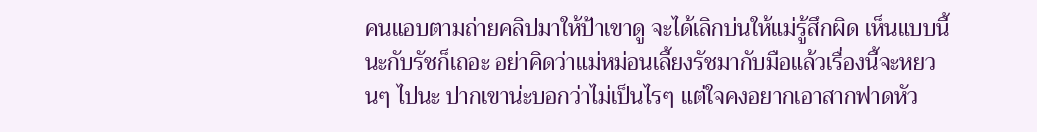คนแอบตามถ่ายคลิปมาให้ป้าเขาดู จะได้เลิกบ่นให้แม่รู้สึกผิด เห็นแบบนี้นะกับรัชก็เถอะ อย่าคิดว่าแม่หม่อนเลี้ยงรัชมากับมือแล้วเรื่องนี้จะหยวนๆ ไปนะ ปากเขาน่ะบอกว่าไม่เป็นไรๆ แต่ใจคงอยากเอาสากฟาดหัว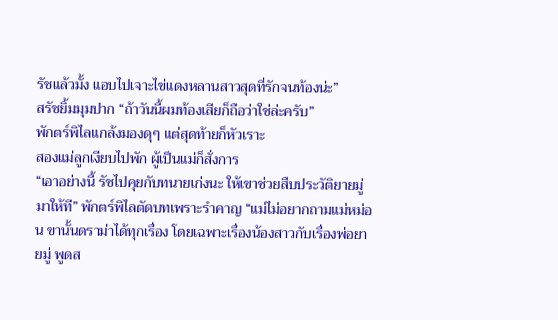รัชแล้วมั้ง แอบไปเจาะไข่แดงหลานสาวสุดที่รักจนท้องน่ะ”
สรัชยิ้มมุมปาก “ถ้าวันนี้ผมท้องเสียก็ถือว่าใช่ล่ะครับ”
พักตร์พิไลแกล้งมองดุๆ แต่สุดท้ายก็หัวเราะ
สองแม่ลูกเงียบไปพัก ผู้เป็นแม่ก็สั่งการ
“เอาอย่างนี้ รัชไปคุยกับทนายเก่งนะ ให้เขาช่วยสืบประวัติยายมู่มาให้ที” พักตร์พิไลตัดบทเพราะรำคาญ “แม่ไม่อยากถามแม่หม่อน ขานั้นดราม่าได้ทุกเรื่อง โดยเฉพาะเรื่องน้องสาวกับเรื่องพ่อยายมู่ พูดส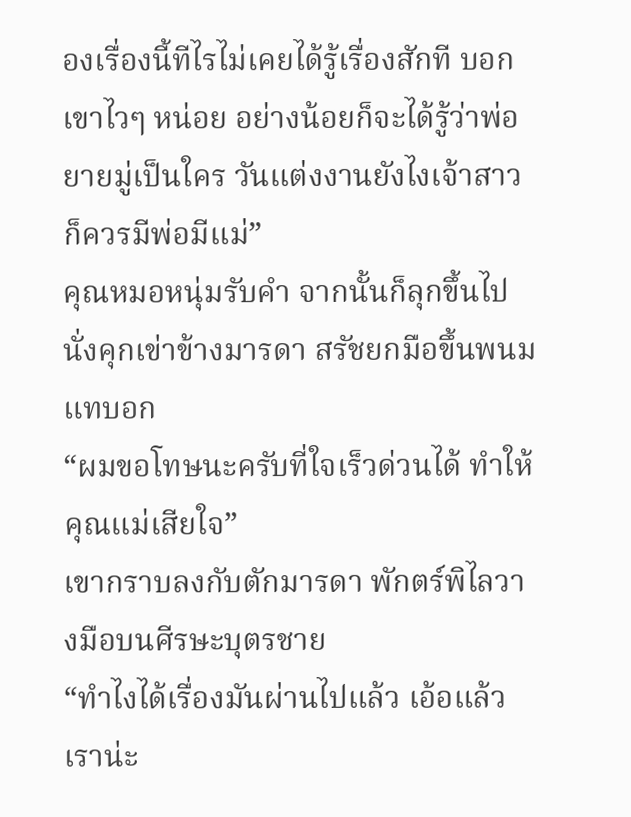องเรื่องนี้ทีไรไม่เคยได้รู้เรื่องสักที บอกเขาไวๆ หน่อย อย่างน้อยก็จะได้รู้ว่าพ่อยายมู่เป็นใคร วันแต่งงานยังไงเจ้าสาวก็ควรมีพ่อมีแม่”
คุณหมอหนุ่มรับคำ จากนั้นก็ลุกขึ้นไปนั่งคุกเข่าข้างมารดา สรัชยกมือขึ้นพนมแทบอก
“ผมขอโทษนะครับที่ใจเร็วด่วนได้ ทำให้คุณแม่เสียใจ”
เขากราบลงกับตักมารดา พักตร์พิไลวางมือบนศีรษะบุตรชาย
“ทำไงได้เรื่องมันผ่านไปแล้ว เอ้อแล้วเราน่ะ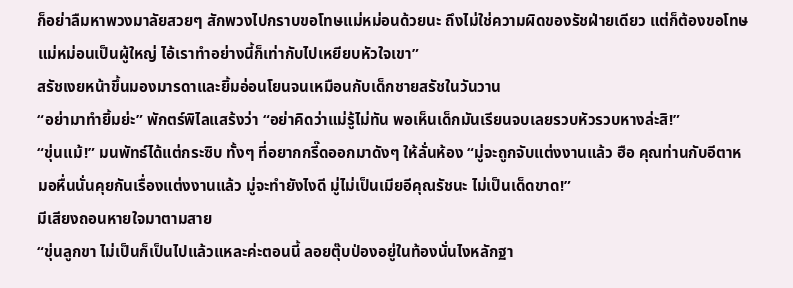ก็อย่าลืมหาพวงมาลัยสวยๆ สักพวงไปกราบขอโทษแม่หม่อนด้วยนะ ถึงไม่ใช่ความผิดของรัชฝ่ายเดียว แต่ก็ต้องขอโทษ แม่หม่อนเป็นผู้ใหญ่ ไอ้เราทำอย่างนี้ก็เท่ากับไปเหยียบหัวใจเขา”
สรัชเงยหน้าขึ้นมองมารดาและยิ้มอ่อนโยนจนเหมือนกับเด็กชายสรัชในวันวาน
“อย่ามาทำยิ้มย่ะ” พักตร์พิไลแสร้งว่า “อย่าคิดว่าแม่รู้ไม่ทัน พอเห็นเด็กมันเรียนจบเลยรวบหัวรวบหางล่ะสิ!”
“ขุ่นแม้!” มนพัทธ์ได้แต่กระซิบ ทั้งๆ ที่อยากกรี๊ดออกมาดังๆ ให้ลั่นห้อง “มู่จะถูกจับแต่งงานแล้ว ฮือ คุณท่านกับอีตาหมอหื่นนั่นคุยกันเรื่องแต่งงานแล้ว มู่จะทำยังไงดี มู่ไม่เป็นเมียอีคุณรัชนะ ไม่เป็นเด็ดขาด!”
มีเสียงถอนหายใจมาตามสาย
“ขุ่นลูกขา ไม่เป็นก็เป็นไปแล้วแหละค่ะตอนนี้ ลอยตุ๊บป่องอยู่ในท้องนั่นไงหลักฐา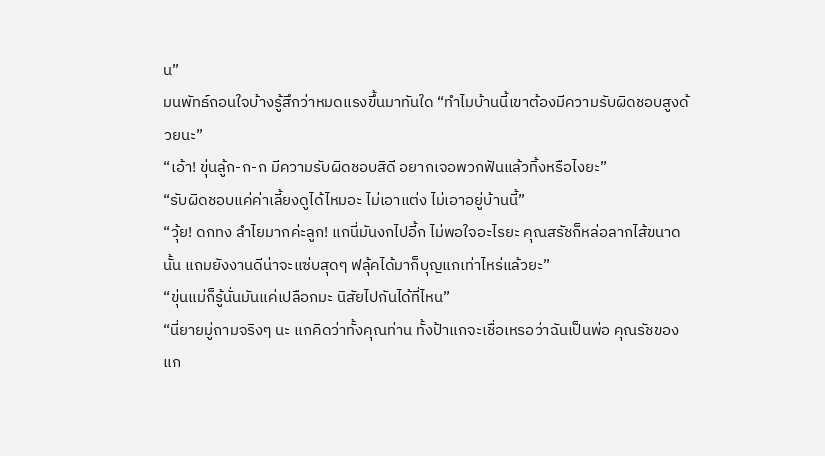น”
มนพัทธ์ถอนใจบ้างรู้สึกว่าหมดแรงขึ้นมาทันใด “ทำไมบ้านนี้เขาต้องมีความรับผิดชอบสูงด้วยนะ”
“เอ้า! ขุ่นลู้ก-ก-ก มีความรับผิดชอบสิดี อยากเจอพวกฟันแล้วทิ้งหรือไงยะ”
“รับผิดชอบแค่ค่าเลี้ยงดูได้ไหมอะ ไม่เอาแต่ง ไม่เอาอยู่บ้านนี้”
“วุ้ย! ดกทง ลำไยมากค่ะลูก! แกนี่มันงกไปอี้ก ไม่พอใจอะไรยะ คุณสรัชก็หล่อลากไส้ขนาดนั้น แถมยังงานดีน่าจะแซ่บสุดๆ ฟลุ้คได้มาก็บุญแกเท่าไหร่แล้วยะ”
“ขุ่นแม่ก็รู้นั่นมันแค่เปลือกมะ นิสัยไปกันได้ที่ไหน”
“นี่ยายมู่ถามจริงๆ นะ แกคิดว่าทั้งคุณท่าน ทั้งป้าแกจะเชื่อเหรอว่าฉันเป็นพ่อ คุณรัชของแก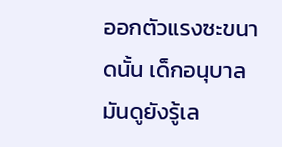ออกตัวแรงซะขนาดนั้น เด็กอนุบาลมันดูยังรู้เล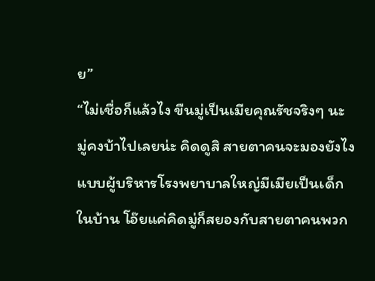ย”
“ไม่เชื่อก็แล้วไง ขืนมู่เป็นเมียคุณรัชจริงๆ นะ มู่คงบ้าไปเลยน่ะ คิดดูสิ สายตาคนจะมองยังไง แบบผู้บริหารโรงพยาบาลใหญ่มีเมียเป็นเด็กในบ้าน โอ๊ยแค่คิดมู่ก็สยองกับสายตาคนพวก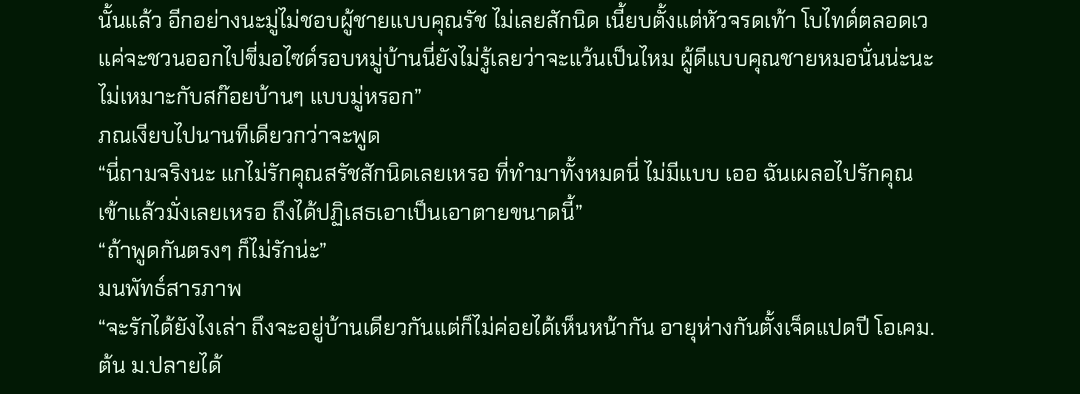นั้นแล้ว อีกอย่างนะมู่ไม่ชอบผู้ชายแบบคุณรัช ไม่เลยสักนิด เนี้ยบตั้งแต่หัวจรดเท้า โบไทด์ตลอดเว แค่จะชวนออกไปขี่มอไซด์รอบหมู่บ้านนี่ยังไม่รู้เลยว่าจะแว้นเป็นไหม ผู้ดีแบบคุณชายหมอนั่นน่ะนะ ไม่เหมาะกับสก๊อยบ้านๆ แบบมู่หรอก”
ภณเงียบไปนานทีเดียวกว่าจะพูด
“นี่ถามจริงนะ แกไม่รักคุณสรัชสักนิดเลยเหรอ ที่ทำมาทั้งหมดนี่ ไม่มีแบบ เออ ฉันเผลอไปรักคุณเข้าแล้วมั่งเลยเหรอ ถึงได้ปฏิเสธเอาเป็นเอาตายขนาดนี้”
“ถ้าพูดกันตรงๆ ก็ไม่รักน่ะ”
มนพัทธ์สารภาพ
“จะรักได้ยังไงเล่า ถึงจะอยู่บ้านเดียวกันแต่ก็ไม่ค่อยได้เห็นหน้ากัน อายุห่างกันตั้งเจ็ดแปดปี โอเคม.ต้น ม.ปลายได้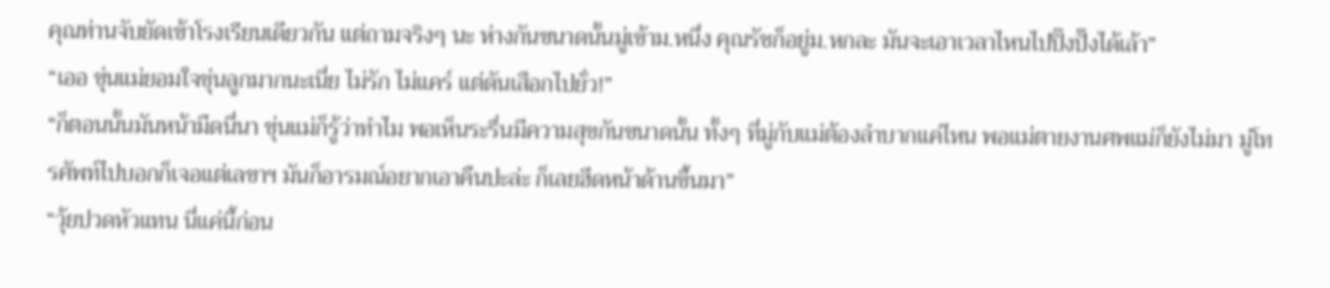คุณท่านจับยัดเข้าโรงเรียนเดียวกัน แต่ถามจริงๆ นะ ห่างกันขนาดนั้นมู่เข้าม.หนึ่ง คุณรัชก็อยู่ม.หกละ มันจะเอาเวลาไหนไปปิ๊งปั๊งได้เล้า”
“เออ ขุ่นแม่ยอมใจขุ่นลูกมากนะเนี่ย ไม่รัก ไม่แคร์ แต่ดันเสือกไปยั่ว!”
“ก็ตอนนั้นมันหน้ามืดนี่นา ขุ่นแม่ก็รู้ว่าทำไม พอเห็นระรื่นมีความสุขกันขนาดนั้น ทั้งๆ ที่มู่กับแม่ต้องลำบากแค่ไหน พอแม่ตายงานศพแม่ก็ยังไม่มา มู่โทรศัพท์ไปบอกก็เจอแต่เลขาฯ มันก็อารมณ์อยากเอาคืนปะล่ะ ก็เลยฮึดหน้าด้านขึ้นมา”
“วุ้ยปวดหัวแทน นี่แค่นี้ก่อน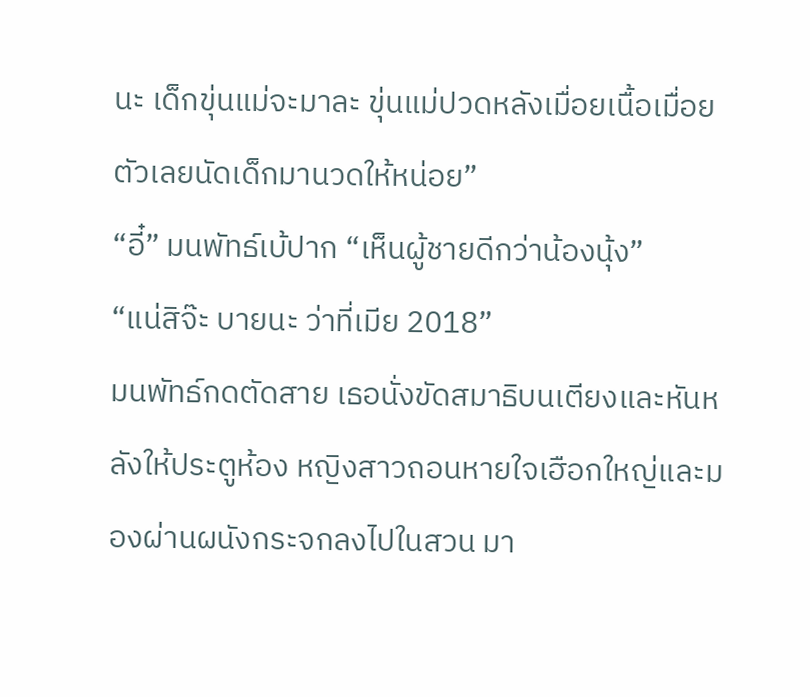นะ เด็กขุ่นแม่จะมาละ ขุ่นแม่ปวดหลังเมื่อยเนื้อเมื่อยตัวเลยนัดเด็กมานวดให้หน่อย”
“อี๋” มนพัทธ์เบ้ปาก “เห็นผู้ชายดีกว่าน้องนุ้ง”
“แน่สิจ๊ะ บายนะ ว่าที่เมีย 2018”
มนพัทธ์กดตัดสาย เธอนั่งขัดสมาธิบนเตียงและหันหลังให้ประตูห้อง หญิงสาวถอนหายใจเฮือกใหญ่และมองผ่านผนังกระจกลงไปในสวน มา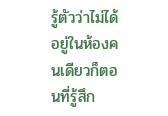รู้ตัวว่าไม่ได้อยู่ในห้องคนเดียวก็ตอนที่รู้สึก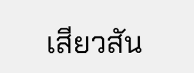เสียวสัน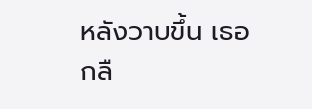หลังวาบขึ้น เธอกลื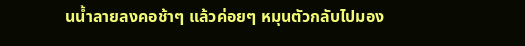นน้ำลายลงคอช้าๆ แล้วค่อยๆ หมุนตัวกลับไปมอง